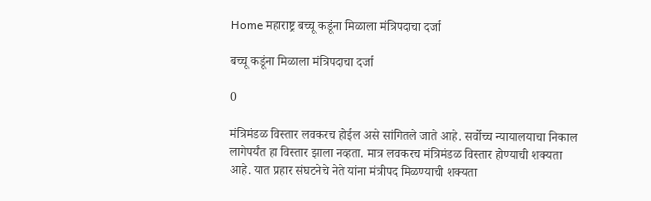Home महाराष्ट्र बच्चू कडूंना मिळाला मंत्रिपदाचा दर्जा

बच्चू कडूंना मिळाला मंत्रिपदाचा दर्जा

0

मंत्रिमंडळ विस्तार लवकरच होईल असे सांगितले जाते आहे. सर्वोच्च न्यायालयाचा निकाल लागेपर्यंत हा विस्तार झाला नव्हता. मात्र लवकरच मंत्रिमंडळ विस्तार होण्याची शक्यता आहे. यात प्रहार संघटनेचे नेते यांना मंत्रीपद मिळण्याची शक्यता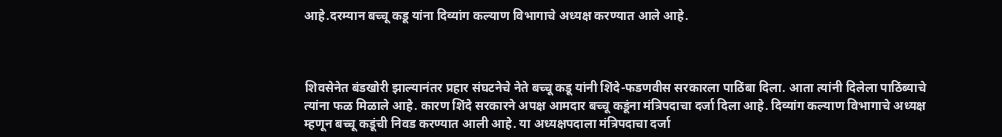आहे.दरम्यान बच्चू कडू यांना दिव्यांग कल्याण विभागाचे अध्यक्ष करण्यात आले आहे.



शिवसेनेत बंडखोरी झाल्यानंतर प्रहार संघटनेचे नेते बच्चू कडू यांनी शिंदे-फडणवीस सरकारला पाठिंबा दिला. आता त्यांनी दिलेला पाठिंब्याचे त्यांना फळ मिळाले आहे. कारण शिंदे सरकारने अपक्ष आमदार बच्चू कडूंना मंत्रिपदाचा दर्जा दिला आहे. दिव्यांग कल्याण विभागाचे अध्यक्ष म्हणून बच्चू कडूंची निवड करण्यात आली आहे. या अध्यक्षपदाला मंत्रिपदाचा दर्जा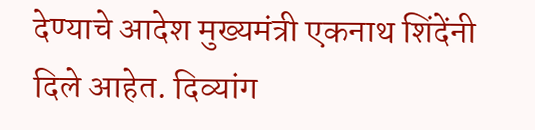देण्याचे आदेश मुख्यमंत्री एकनाथ शिंदेंनी दिले आहेत. दिव्यांग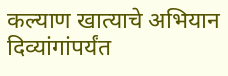कल्याण खात्याचे अभियान दिव्यांगांपर्यंत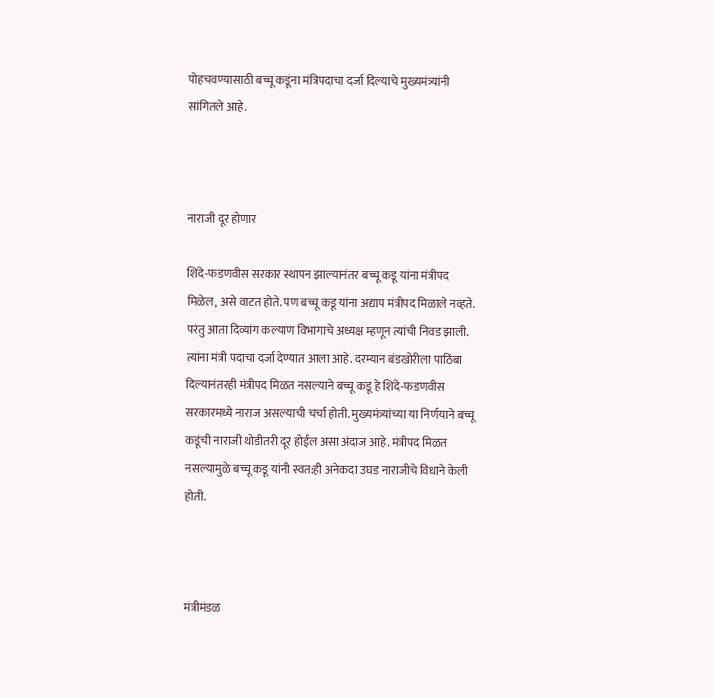पोहचवण्यासाठी बच्चू कडूंना मंत्रिपदाचा दर्जा दिल्याचे मुख्यमंत्र्यांनी सांगितले आहे.



नाराजी दूर होणार

शिंदे-फडणवीस सरकार स्थापन झाल्यानंतर बच्चू कडू यांना मंत्रीपद मिळेल, असे वाटत होते. पण बच्चू कडू यांना अद्याप मंत्रीपद मिळाले नव्हते. परंतु आता दिव्यांग कल्याण विभागाचे अध्यक्ष म्हणून त्यांची निवड झाली. त्यांना मंत्री पदाचा दर्जा देण्यात आला आहे. दरम्यान बंडखोरीला पाठिंबा दिल्यानंतरही मंत्रीपद मिळत नसल्याने बच्चू कडू हे शिंदे-फडणवीस सरकारमध्ये नाराज असल्याची चर्चा होती. मुख्यमंत्र्यांच्या या निर्णयाने बच्चू कडूंची नाराजी थोडीतरी दूर होईल असा अंदाज आहे. मंत्रीपद मिळत नसल्यामुळे बच्चू कडू यांनी स्वत:ही अनेकदा उघड नाराजीचे विधाने केली होती.



मंत्रीमंडळ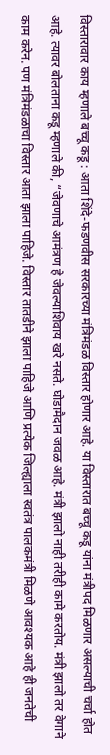विस्तारावार काय म्हणाले बच्चू कडू : आता शिंदे-फडणवीस सरकारच्या मंत्रिमंडळ विस्तार होणार आहे. या विस्तारात बच्चू कडू यांना मंत्रीपद मिळणार असल्याची चर्चा होत आहे. त्यावर बोलताना कडू म्हणाले की, “जेवणाचे आमंत्रण हे जेवल्याशिवाय खरे नसते. घोडामैदान जवळ आहे. मंत्री झालो नाही तरीही कामे करतोय. मंत्री झालो तर वेगाने काम करेन. पण मंत्रिमंडळाचा विस्तार आता झाला पाहिजे. विस्तार तातडीने झाला पाहिजे आणि प्रत्येक जिल्ह्याला स्वतंत्र पालकमंत्री मिळणे आवश्यक आहे ही जनतेची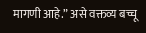मागणी आहे.” असे वक्तव्य बच्चू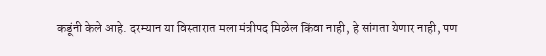कडूंनी केले आहे. दरम्यान या विस्तारात मला मंत्रीपद मिळेल किंवा नाही, हे सांगता येणार नाही, पण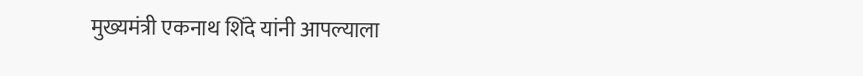मुख्यमंत्री एकनाथ शिंदे यांनी आपल्याला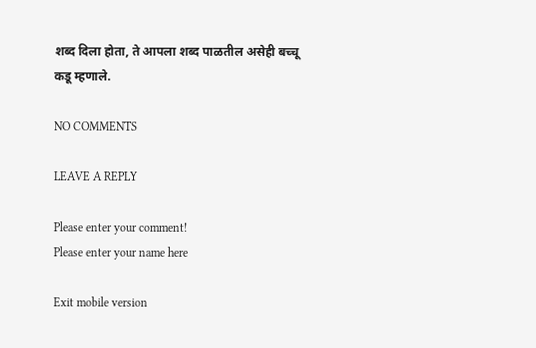शब्द दिला होता, ते आपला शब्द पाळतील असेही बच्चू कडू म्हणाले.

NO COMMENTS

LEAVE A REPLY

Please enter your comment!
Please enter your name here

Exit mobile version